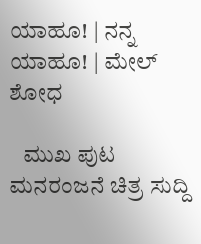ಯಾಹೂ! | ನನ್ನ ಯಾಹೂ! | ಮೇಲ್
ಶೋಧ

   ಮುಖ ಪುಟ ಮನರಂಜನೆ ಚಿತ್ರ ಸುದ್ದಿ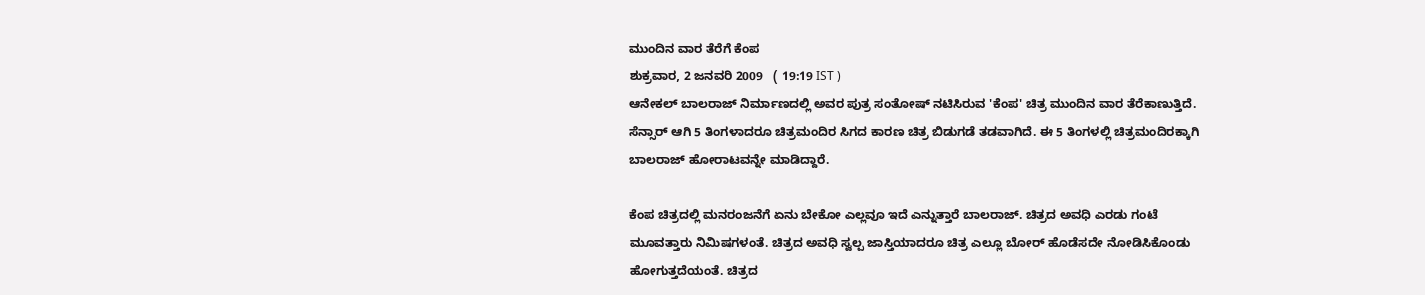ಮುಂದಿನ ವಾರ ತೆರೆಗೆ ಕೆಂಪ
ಶುಕ್ರವಾರ, 2 ಜನವರಿ 2009   ( 19:19 IST )
ಆನೇಕಲ್ ಬಾಲರಾಜ್ ನಿರ್ಮಾಣದಲ್ಲಿ ಅವರ ಪುತ್ರ ಸಂತೋಷ್ ನಟಿಸಿರುವ 'ಕೆಂಪ' ಚಿತ್ರ ಮುಂದಿನ ವಾರ ತೆರೆಕಾಣುತ್ತಿದೆ. ಸೆನ್ಸಾರ್ ಆಗಿ 5 ತಿಂಗಳಾದರೂ ಚಿತ್ರಮಂದಿರ ಸಿಗದ ಕಾರಣ ಚಿತ್ರ ಬಿಡುಗಡೆ ತಡವಾಗಿದೆ. ಈ 5 ತಿಂಗಳಲ್ಲಿ ಚಿತ್ರಮಂದಿರಕ್ಕಾಗಿ ಬಾಲರಾಜ್ ಹೋರಾಟವನ್ನೇ ಮಾಡಿದ್ದಾರೆ.

ಕೆಂಪ ಚಿತ್ರದಲ್ಲಿ ಮನರಂಜನೆಗೆ ಏನು ಬೇಕೋ ಎಲ್ಲವೂ ಇದೆ ಎನ್ನುತ್ತಾರೆ ಬಾಲರಾಜ್. ಚಿತ್ರದ ಅವಧಿ ಎರಡು ಗಂಟೆ ಮ‌ೂವತ್ತಾರು ನಿಮಿಷಗಳಂತೆ. ಚಿತ್ರದ ಅವಧಿ ಸ್ವಲ್ಪ ಜಾಸ್ತಿಯಾದರೂ ಚಿತ್ರ ಎಲ್ಲೂ ಬೋರ್ ಹೊಡೆಸದೇ ನೋಡಿಸಿಕೊಂಡು ಹೋಗುತ್ತದೆಯಂತೆ. ಚಿತ್ರದ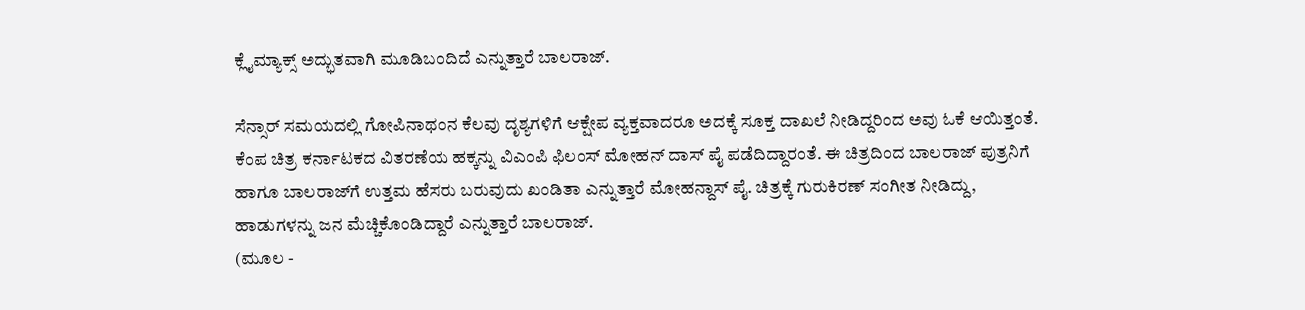ಕ್ಲೈಮ್ಯಾಕ್ಸ್ ಅದ್ಭುತವಾಗಿ ಮ‌ೂಡಿಬಂದಿದೆ ಎನ್ನುತ್ತಾರೆ ಬಾಲರಾಜ್.

ಸೆನ್ಸಾರ್ ಸಮಯದಲ್ಲಿ ಗೋಪಿನಾಥಂನ ಕೆಲವು ದೃಶ್ಯಗಳಿಗೆ ಆಕ್ಷೇಪ ವ್ಯಕ್ತವಾದರೂ ಅದಕ್ಕೆ ಸೂಕ್ತ ದಾಖಲೆ ನೀಡಿದ್ದರಿಂದ ಅವು ಓಕೆ ಆಯಿತ್ತಂತೆ. ಕೆಂಪ ಚಿತ್ರ ಕರ್ನಾಟಕದ ವಿತರಣೆಯ ಹಕ್ಕನ್ನು ವಿಎಂಪಿ ಫಿಲಂಸ್‌ ಮೋಹನ್ ದಾಸ್ ಪೈ ಪಡೆದಿದ್ದಾರಂತೆ. ಈ ಚಿತ್ರದಿಂದ ಬಾಲರಾಜ್ ಪುತ್ರನಿಗೆ ಹಾಗೂ ಬಾಲರಾಜ್‌ಗೆ ಉತ್ತಮ ಹೆಸರು ಬರುವುದು ಖಂಡಿತಾ ಎನ್ನುತ್ತಾರೆ ಮೋಹನ್ದಾಸ್ ಪೈ. ಚಿತ್ರಕ್ಕೆ ಗುರುಕಿರಣ್ ಸಂಗೀತ ನೀಡಿದ್ದು, ಹಾಡುಗಳನ್ನು ಜನ ಮೆಚ್ಚಿಕೊಂಡಿದ್ದಾರೆ ಎನ್ನುತ್ತಾರೆ ಬಾಲರಾಜ್.
(ಮೂಲ -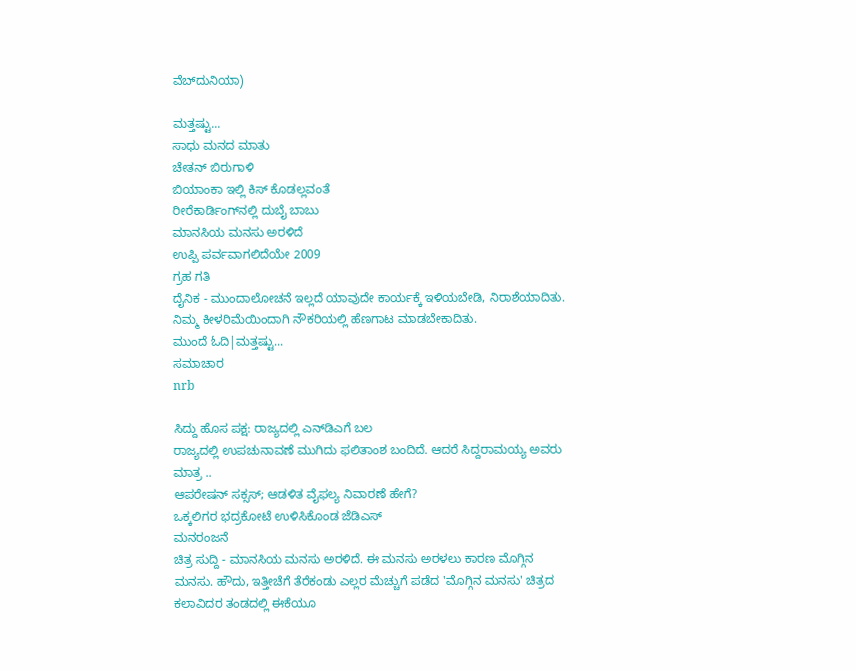ವೆಬ್‌ದುನಿಯಾ)

ಮತ್ತಷ್ಟು...
ಸಾಧು ಮನದ ಮಾತು
ಚೇತನ್ ಬಿರುಗಾಳಿ
ಬಿಯಾಂಕಾ ಇಲ್ಲಿ ಕಿಸ್ ಕೊಡಲ್ಲವಂತೆ
ರೀರೆಕಾರ್ಡಿಂಗ್‌ನಲ್ಲಿ ದುಬೈ ಬಾಬು
ಮಾನಸಿಯ ಮನಸು ಅರಳಿದೆ
ಉಪ್ಪಿ ಪರ್ವವಾಗಲಿದೆಯೇ 2009
ಗ್ರಹ ಗತಿ
ದೈನಿಕ - ಮುಂದಾಲೋಚನೆ ಇಲ್ಲದೆ ಯಾವುದೇ ಕಾರ್ಯಕ್ಕೆ ಇಳಿಯಬೇಡಿ, ನಿರಾಶೆಯಾದಿತು. ನಿಮ್ಮ ಕೀಳರಿಮೆಯಿಂದಾಗಿ ನೌಕರಿಯಲ್ಲಿ ಹೆಣಗಾಟ ಮಾಡಬೇಕಾದಿತು.
ಮುಂದೆ ಓದಿ|ಮತ್ತಷ್ಟು...
ಸಮಾಚಾರ
nrb

ಸಿದ್ದು ಹೊಸ ಪಕ್ಷ: ರಾಜ್ಯದಲ್ಲಿ ಎನ್‌ಡಿಎಗೆ ಬಲ
ರಾಜ್ಯದಲ್ಲಿ ಉಪಚುನಾವಣೆ ಮುಗಿದು ಫಲಿತಾಂಶ ಬಂದಿದೆ. ಆದರೆ ಸಿದ್ದರಾಮಯ್ಯ ಅವರು ಮಾತ್ರ ..
ಆಪರೇಷನ್ ಸಕ್ಸಸ್; ಆಡಳಿತ ವೈಫಲ್ಯ ನಿವಾರಣೆ ಹೇಗೆ?
ಒಕ್ಕಲಿಗರ ಭದ್ರಕೋಟೆ ಉಳಿಸಿಕೊಂಡ ಜೆಡಿಎಸ್
ಮನರಂಜನೆ
ಚಿತ್ರ ಸುದ್ದಿ - ಮಾನಸಿಯ ಮನಸು ಅರಳಿದೆ. ಈ ಮನಸು ಅರಳಲು ಕಾರಣ ಮೊಗ್ಗಿನ ಮನಸು. ಹೌದು, ಇತ್ತೀಚೆಗೆ ತೆರೆಕಂಡು ಎಲ್ಲರ ಮೆಚ್ಚುಗೆ ಪಡೆದ 'ಮೊಗ್ಗಿನ ಮನಸು' ಚಿತ್ರದ ಕಲಾವಿದರ ತಂಡದಲ್ಲಿ ಈಕೆಯೂ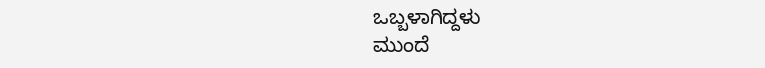ಒಬ್ಬಳಾಗಿದ್ದಳು
ಮುಂದೆ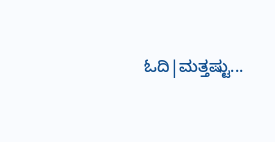ಓದಿ|ಮತ್ತಷ್ಟು...